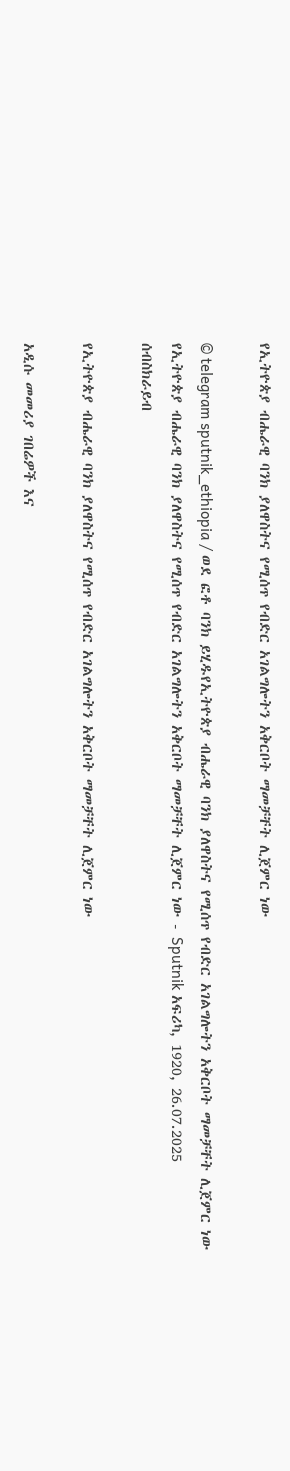የኢትዮጵያ ብሔራዊ ባንክ ያለዋስትና የሚሰጥ የብድር አገልግሎትን አቅርቦት ማመቻቸት ሊጀምር ነው

© telegram sputnik_ethiopia / ወደ ፎቶ ባንክ ይሂዱየኢትዮጵያ ብሔራዊ ባንክ ያለዋስትና የሚሰጥ የብድር አገልግሎትን አቅርቦት ማመቻቸት ሊጀምር ነው
የኢትዮጵያ ብሔራዊ ባንክ ያለዋስትና የሚሰጥ የብድር አገልግሎትን አቅርቦት ማመቻቸት ሊጀምር ነው - Sputnik አፍሪካ, 1920, 26.07.2025
ሰብስክራይብ

የኢትዮጵያ ብሔራዊ ባንክ ያለዋስትና የሚሰጥ የብድር አገልግሎትን አቅርቦት ማመቻቸት ሊጀምር ነው

አዲሱ መመሪያ ገበሬዎች እና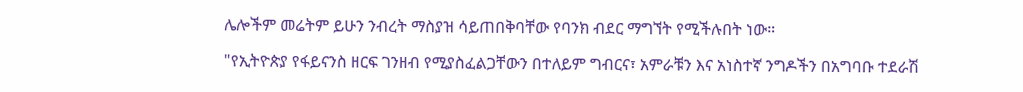ሌሎችም መሬትም ይሁን ንብረት ማስያዝ ሳይጠበቅባቸው የባንክ ብደር ማግኘት የሚችሉበት ነው።

"የኢትዮጵያ የፋይናንስ ዘርፍ ገንዘብ የሚያስፈልጋቸውን በተለይም ግብርና፣ አምራቹን እና አነስተኛ ንግዶችን በአግባቡ ተደራሽ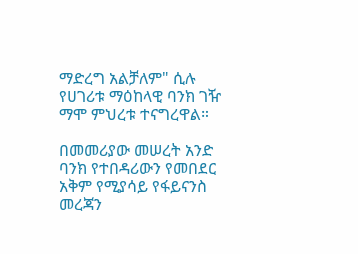ማድረግ አልቻለም" ሲሉ የሀገሪቱ ማዕከላዊ ባንክ ገዥ ማሞ ምህረቱ ተናግረዋል።

በመመሪያው መሠረት አንድ ባንክ የተበዳሪውን የመበደር አቅም የሚያሳይ የፋይናንስ መረጃን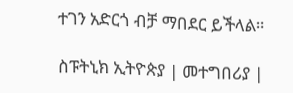ተገን አድርጎ ብቻ ማበደር ይችላል።

ስፑትኒክ ኢትዮጵያ | መተግበሪያ |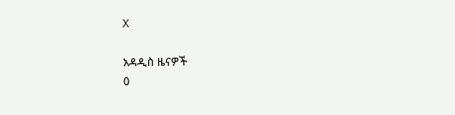X

አዳዲስ ዜናዎች
0